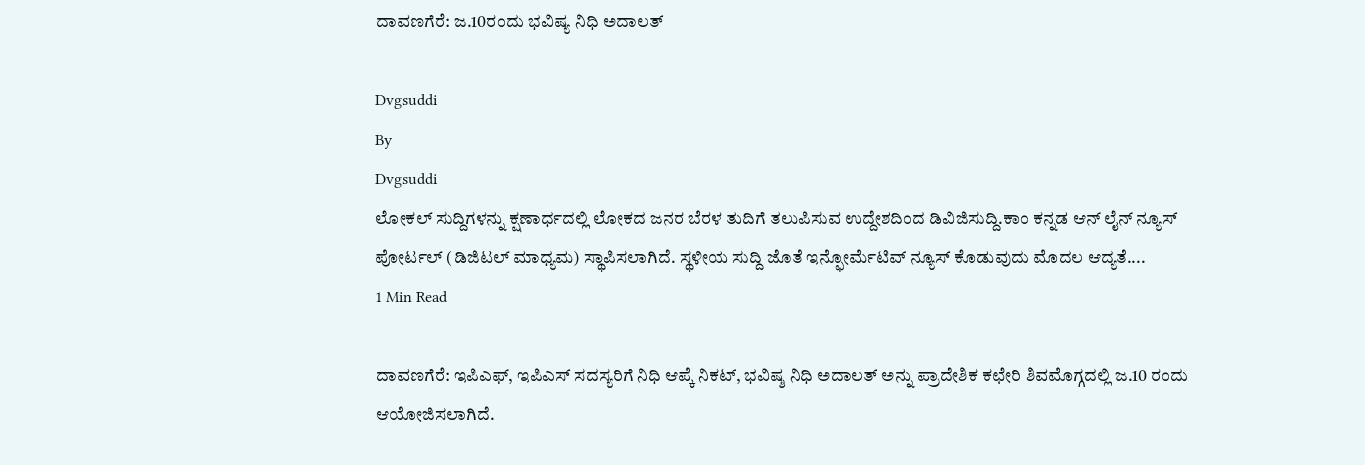ದಾವಣಗೆರೆ: ಜ.10ರಂದು ಭವಿಷ್ಯ ನಿಧಿ ಅದಾಲತ್

Dvgsuddi
By
Dvgsuddi
ಲೋಕಲ್ ಸುದ್ದಿಗಳನ್ನು ಕ್ಷಣಾರ್ಧದಲ್ಲಿ ಲೋಕದ ಜನರ ಬೆರಳ ತುದಿಗೆ ತಲುಪಿಸುವ ಉದ್ದೇಶದಿಂದ ಡಿವಿಜಿಸುದ್ದಿ.ಕಾಂ ಕನ್ನಡ ಆನ್ ಲೈನ್ ನ್ಯೂಸ್ ಪೋರ್ಟಲ್ (ಡಿಜಿಟಲ್ ಮಾಧ್ಯಮ) ಸ್ಥಾಪಿಸಲಾಗಿದೆ. ಸ್ಥಳೀಯ ಸುದ್ದಿ ಜೊತೆ ಇನ್ಫೋರ್ಮೆಟಿವ್ ನ್ಯೂಸ್ ಕೊಡುವುದು ಮೊದಲ ಆದ್ಯತೆ....
1 Min Read

ದಾವಣಗೆರೆ: ಇಪಿಎಫ್, ಇಪಿಎಸ್ ಸದಸ್ಯರಿಗೆ ನಿಧಿ ಆಪ್ಕೆ ನಿಕಟ್, ಭವಿಷ್ಶ ನಿಧಿ ಅದಾಲತ್ ಅನ್ನು ಪ್ರಾದೇಶಿಕ ಕಛೇರಿ ಶಿವಮೊಗ್ಗದಲ್ಲಿ ಜ.10 ರಂದು ಆಯೋಜಿಸಲಾಗಿದೆ.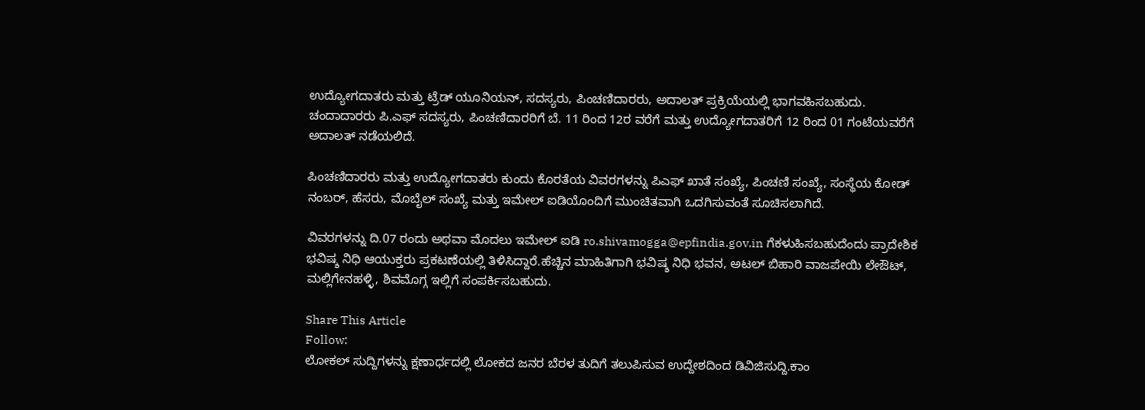ಉದ್ಯೋಗದಾತರು ಮತ್ತು ಟ್ರೆಡ್ ಯೂನಿಯನ್, ಸದಸ್ಯರು, ಪಿಂಚಣಿದಾರರು, ಅದಾಲತ್ ಪ್ರಕ್ರಿಯೆಯಲ್ಲಿ ಭಾಗವಹಿಸಬಹುದು. ಚಂದಾದಾರರು ಪಿ.ಎಫ್ ಸದಸ್ಯರು, ಪಿಂಚಣಿದಾರರಿಗೆ ಬೆ. 11 ರಿಂದ 12ರ ವರೆಗೆ ಮತ್ತು ಉದ್ಯೋಗದಾತರಿಗೆ 12 ರಿಂದ 01 ಗಂಟೆಯವರೆಗೆ ಅದಾಲತ್ ನಡೆಯಲಿದೆ.

ಪಿಂಚಣಿದಾರರು ಮತ್ತು ಉದ್ಯೋಗದಾತರು ಕುಂದು ಕೊರತೆಯ ವಿವರಗಳನ್ನು ಪಿಎಫ್ ಖಾತೆ ಸಂಖ್ಯೆ, ಪಿಂಚಣಿ ಸಂಖ್ಯೆ, ಸಂಸ್ಥೆಯ ಕೋಡ್ ನಂಬರ್, ಹೆಸರು, ಮೊಬೈಲ್ ಸಂಖ್ಯೆ ಮತ್ತು ಇಮೇಲ್ ಐಡಿಯೊಂದಿಗೆ ಮುಂಚಿತವಾಗಿ ಒದಗಿಸುವಂತೆ ಸೂಚಿಸಲಾಗಿದೆ.

ವಿವರಗಳನ್ನು ದಿ.07 ರಂದು ಅಥವಾ ಮೊದಲು ಇಮೇಲ್ ಐಡಿ ro.shivamogga@epfindia.gov.in ಗೆಕಳುಹಿಸಬಹುದೆಂದು ಪ್ರಾದೇಶಿಕ ಭವಿಷ್ಶ ನಿಧಿ ಆಯುಕ್ತರು ಪ್ರಕಟಣೆಯಲ್ಲಿ ತಿಳಿಸಿದ್ದಾರೆ.ಹೆಚ್ಚಿನ ಮಾಹಿತಿಗಾಗಿ ಭವಿಷ್ಶ ನಿಧಿ ಭವನ, ಅಟಲ್ ಬಿಹಾರಿ ವಾಜಪೇಯಿ ಲೇಔಟ್, ಮಲ್ಲಿಗೇನಹಳ್ಳಿ, ಶಿವಮೊಗ್ಗ ಇಲ್ಲಿಗೆ ಸಂಪರ್ಕಿಸಬಹುದು.

Share This Article
Follow:
ಲೋಕಲ್ ಸುದ್ದಿಗಳನ್ನು ಕ್ಷಣಾರ್ಧದಲ್ಲಿ ಲೋಕದ ಜನರ ಬೆರಳ ತುದಿಗೆ ತಲುಪಿಸುವ ಉದ್ದೇಶದಿಂದ ಡಿವಿಜಿಸುದ್ದಿ.ಕಾಂ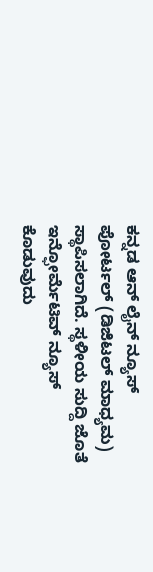ಕನ್ನಡ ಆನ್ ಲೈನ್ ನ್ಯೂಸ್ ಪೋರ್ಟಲ್ (ಡಿಜಿಟಲ್ ಮಾಧ್ಯಮ) ಸ್ಥಾಪಿಸಲಾಗಿದೆ. ಸ್ಥಳೀಯ ಸುದ್ದಿ ಜೊತೆ ಇನ್ಫೋರ್ಮೆಟಿವ್ ನ್ಯೂಸ್ ಕೊಡುವುದು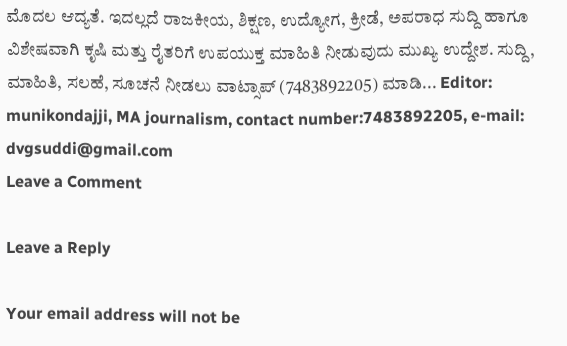ಮೊದಲ ಆದ್ಯತೆ. ಇದಲ್ಲದೆ ರಾಜಕೀಯ, ಶಿಕ್ಷಣ, ಉದ್ಯೋಗ, ಕ್ರೀಡೆ, ಅಪರಾಧ ಸುದ್ದಿ ಹಾಗೂ ವಿಶೇಷವಾಗಿ ಕೃಷಿ ಮತ್ತು ರೈತರಿಗೆ ಉಪಯುಕ್ತ ಮಾಹಿತಿ ನೀಡುವುದು ಮುಖ್ಯ ಉದ್ದೇಶ. ಸುದ್ದಿ, ಮಾಹಿತಿ, ಸಲಹೆ, ಸೂಚನೆ ನೀಡಲು ವಾಟ್ಸಾಪ್ (7483892205) ಮಾಡಿ... Editor: munikondajji, MA journalism, contact number:7483892205, e-mail: dvgsuddi@gmail.com
Leave a Comment

Leave a Reply

Your email address will not be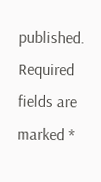published. Required fields are marked *